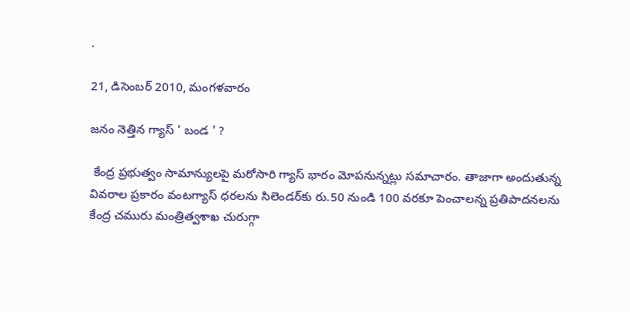.

21, డిసెంబర్ 2010, మంగళవారం

జనం నెత్తిన గ్యాస్‌ ' బండ ' ?

 కేంద్ర ప్రభుత్వం సామాన్యులపై మరోసారి గ్యాస్‌ భారం మోపనున్నట్లు సమాచారం. తాజాగా అందుతున్న వివరాల ప్రకారం వంటగ్యాస్‌ ధరలను సిలెండర్‌కు రు.50 నుండి 100 వరకూ పెంచాలన్న ప్రతిపాదనలను కేంద్ర చమురు మంత్రిత్వశాఖ చురుగ్గా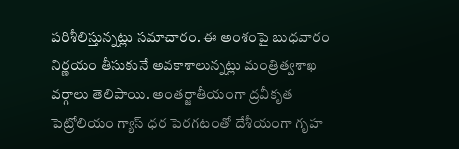పరిశీలిస్తున్నట్లు సమాచారం. ఈ అంశంపై బుధవారం నిర్ణయం తీసుకునే అవకాశాలున్నట్లు మంత్రిత్వశాఖ వర్గాలు తెలిపాయి. అంతర్జాతీయంగా ద్రవీకృత పెట్రోలియం గ్యాస్‌ ధర పెరగటంతో దేశీయంగా గృహ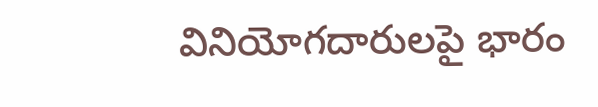వినియోగదారులపై భారం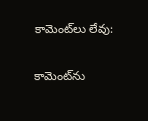కామెంట్‌లు లేవు:

కామెంట్‌ను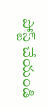పోస్ట్ చేయండి